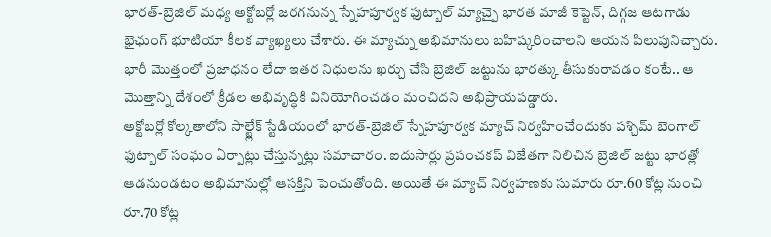భారత్-బ్రెజిల్ మధ్య అక్టోబర్లో జరగనున్న స్నేహపూర్వక ఫుట్బాల్ మ్యాచ్పై భారత మాజీ కెప్టెన్, దిగ్గజ ఆటగాడు భైఛుంగ్ భూటియా కీలక వ్యాఖ్యలు చేశారు. ఈ మ్యాచ్ను అభిమానులు బహిష్కరించాలని ఆయన పిలుపునిచ్చారు. భారీ మొత్తంలో ప్రజాధనం లేదా ఇతర నిధులను ఖర్చు చేసి బ్రెజిల్ జట్టును భారత్కు తీసుకురావడం కంటే.. ఆ మొత్తాన్ని దేశంలో క్రీడల అభివృద్ధికి వినియోగించడం మంచిదని అభిప్రాయపడ్డారు.
అక్టోబర్లో కోల్కతాలోని సాల్ట్లేక్ స్టేడియంలో భారత్-బ్రెజిల్ స్నేహపూర్వక మ్యాచ్ నిర్వహించేందుకు పశ్చిమ్ బెంగాల్ ఫుట్బాల్ సంఘం ఏర్పాట్లు చేస్తున్నట్లు సమాచారం. ఐదుసార్లు ప్రపంచకప్ విజేతగా నిలిచిన బ్రెజిల్ జట్టు భారత్లో ఆడనుండటం అభిమానుల్లో ఆసక్తిని పెంచుతోంది. అయితే ఈ మ్యాచ్ నిర్వహణకు సుమారు రూ.60 కోట్ల నుంచి రూ.70 కోట్ల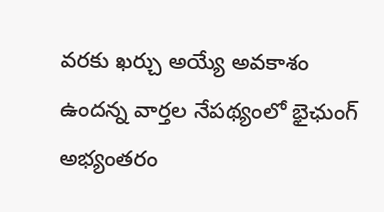వరకు ఖర్చు అయ్యే అవకాశం ఉందన్న వార్తల నేపథ్యంలో భైఛుంగ్ అభ్యంతరం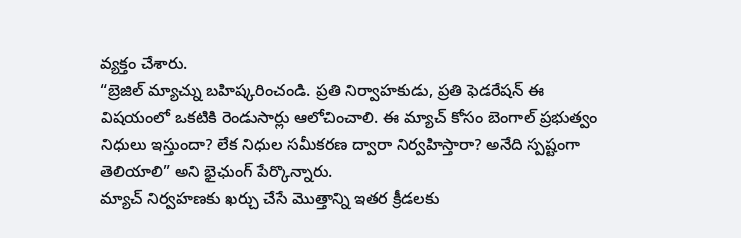వ్యక్తం చేశారు.
“బ్రెజిల్ మ్యాచ్ను బహిష్కరించండి. ప్రతి నిర్వాహకుడు, ప్రతి ఫెడరేషన్ ఈ విషయంలో ఒకటికి రెండుసార్లు ఆలోచించాలి. ఈ మ్యాచ్ కోసం బెంగాల్ ప్రభుత్వం నిధులు ఇస్తుందా? లేక నిధుల సమీకరణ ద్వారా నిర్వహిస్తారా? అనేది స్పష్టంగా తెలియాలి” అని భైఛుంగ్ పేర్కొన్నారు.
మ్యాచ్ నిర్వహణకు ఖర్చు చేసే మొత్తాన్ని ఇతర క్రీడలకు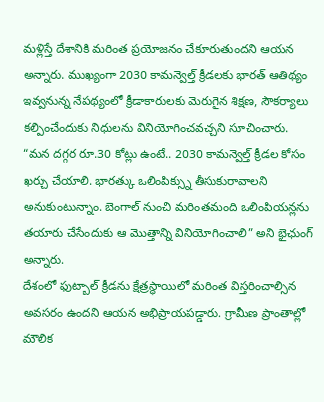మళ్లిస్తే దేశానికి మరింత ప్రయోజనం చేకూరుతుందని ఆయన అన్నారు. ముఖ్యంగా 2030 కామన్వెల్త్ క్రీడలకు భారత్ ఆతిథ్యం ఇవ్వనున్న నేపథ్యంలో క్రీడాకారులకు మెరుగైన శిక్షణ, సౌకర్యాలు కల్పించేందుకు నిధులను వినియోగించవచ్చని సూచించారు.
“మన దగ్గర రూ.30 కోట్లు ఉంటే.. 2030 కామన్వెల్త్ క్రీడల కోసం ఖర్చు చేయాలి. భారత్కు ఒలింపిక్స్ను తీసుకురావాలని అనుకుంటున్నాం. బెంగాల్ నుంచి మరింతమంది ఒలింపియన్లను తయారు చేసేందుకు ఆ మొత్తాన్ని వినియోగించాలి” అని భైఛుంగ్ అన్నారు.
దేశంలో ఫుట్బాల్ క్రీడను క్షేత్రస్థాయిలో మరింత విస్తరించాల్సిన అవసరం ఉందని ఆయన అభిప్రాయపడ్డారు. గ్రామీణ ప్రాంతాల్లో మౌలిక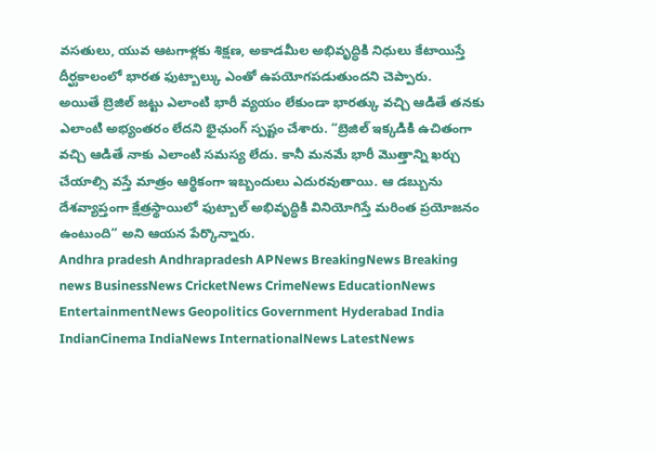వసతులు, యువ ఆటగాళ్లకు శిక్షణ, అకాడమీల అభివృద్ధికి నిధులు కేటాయిస్తే దీర్ఘకాలంలో భారత ఫుట్బాల్కు ఎంతో ఉపయోగపడుతుందని చెప్పారు.
అయితే బ్రెజిల్ జట్టు ఎలాంటి భారీ వ్యయం లేకుండా భారత్కు వచ్చి ఆడితే తనకు ఎలాంటి అభ్యంతరం లేదని భైఛుంగ్ స్పష్టం చేశారు. “బ్రెజిల్ ఇక్కడికి ఉచితంగా వచ్చి ఆడితే నాకు ఎలాంటి సమస్య లేదు. కానీ మనమే భారీ మొత్తాన్ని ఖర్చు చేయాల్సి వస్తే మాత్రం ఆర్థికంగా ఇబ్బందులు ఎదురవుతాయి. ఆ డబ్బును దేశవ్యాప్తంగా క్షేత్రస్థాయిలో ఫుట్బాల్ అభివృద్ధికి వినియోగిస్తే మరింత ప్రయోజనం ఉంటుంది” అని ఆయన పేర్కొన్నారు.
Andhra pradesh Andhrapradesh APNews BreakingNews Breaking news BusinessNews CricketNews CrimeNews EducationNews EntertainmentNews Geopolitics Government Hyderabad India IndianCinema IndiaNews InternationalNews LatestNews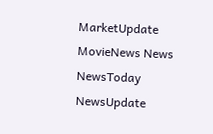MarketUpdate MovieNews News NewsToday NewsUpdate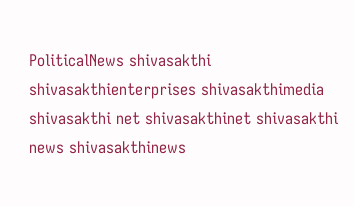PoliticalNews shivasakthi shivasakthienterprises shivasakthimedia shivasakthi net shivasakthinet shivasakthi news shivasakthinews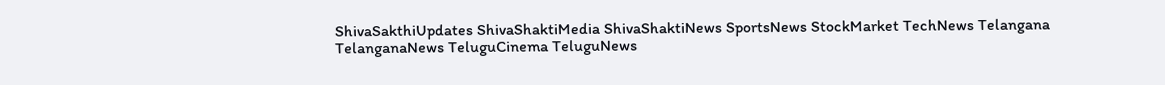ShivaSakthiUpdates ShivaShaktiMedia ShivaShaktiNews SportsNews StockMarket TechNews Telangana TelanganaNews TeluguCinema TeluguNews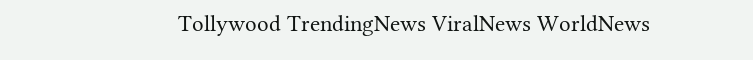Tollywood TrendingNews ViralNews WorldNews